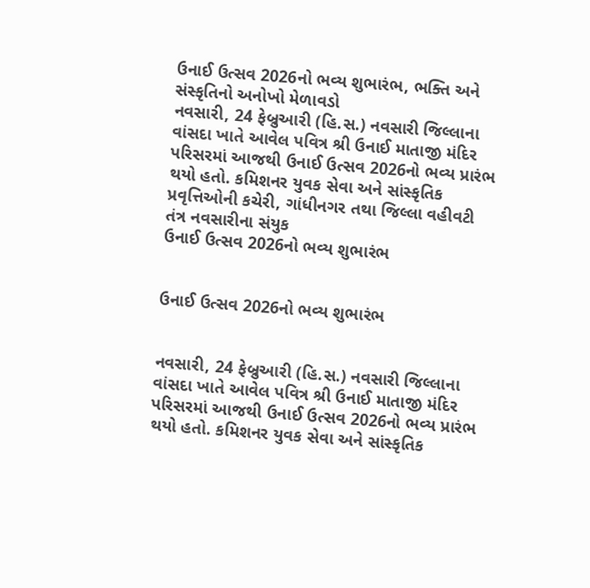ઉનાઈ ઉત્સવ 2026નો ભવ્ય શુભારંભ, ભક્તિ અને સંસ્કૃતિનો અનોખો મેળાવડો
નવસારી, 24 ફેબ્રુઆરી (હિ.સ.) નવસારી જિલ્લાના વાંસદા ખાતે આવેલ પવિત્ર શ્રી ઉનાઈ માતાજી મંદિર પરિસરમાં આજથી ઉનાઈ ઉત્સવ 2026નો ભવ્ય પ્રારંભ થયો હતો. કમિશનર યુવક સેવા અને સાંસ્કૃતિક પ્રવૃત્તિઓની કચેરી, ગાંધીનગર તથા જિલ્લા વહીવટી તંત્ર નવસારીના સંયુક
ઉનાઈ ઉત્સવ 2026નો ભવ્ય શુભારંભ


ઉનાઈ ઉત્સવ 2026નો ભવ્ય શુભારંભ


નવસારી, 24 ફેબ્રુઆરી (હિ.સ.) નવસારી જિલ્લાના વાંસદા ખાતે આવેલ પવિત્ર શ્રી ઉનાઈ માતાજી મંદિર પરિસરમાં આજથી ઉનાઈ ઉત્સવ 2026નો ભવ્ય પ્રારંભ થયો હતો. કમિશનર યુવક સેવા અને સાંસ્કૃતિક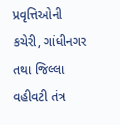પ્રવૃત્તિઓની કચેરી, ગાંધીનગર તથા જિલ્લા વહીવટી તંત્ર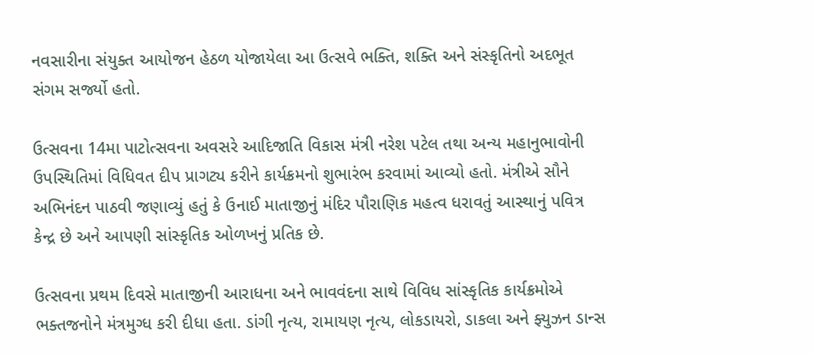નવસારીના સંયુક્ત આયોજન હેઠળ યોજાયેલા આ ઉત્સવે ભક્તિ, શક્તિ અને સંસ્કૃતિનો અદભૂત સંગમ સર્જ્યો હતો.

ઉત્સવના 14મા પાટોત્સવના અવસરે આદિજાતિ વિકાસ મંત્રી નરેશ પટેલ તથા અન્ય મહાનુભાવોની ઉપસ્થિતિમાં વિધિવત દીપ પ્રાગટ્ય કરીને કાર્યક્રમનો શુભારંભ કરવામાં આવ્યો હતો. મંત્રીએ સૌને અભિનંદન પાઠવી જણાવ્યું હતું કે ઉનાઈ માતાજીનું મંદિર પૌરાણિક મહત્વ ધરાવતું આસ્થાનું પવિત્ર કેન્દ્ર છે અને આપણી સાંસ્કૃતિક ઓળખનું પ્રતિક છે.

ઉત્સવના પ્રથમ દિવસે માતાજીની આરાધના અને ભાવવંદના સાથે વિવિધ સાંસ્કૃતિક કાર્યક્રમોએ ભક્તજનોને મંત્રમુગ્ધ કરી દીધા હતા. ડાંગી નૃત્ય, રામાયણ નૃત્ય, લોકડાયરો, ડાકલા અને ફ્યુઝન ડાન્સ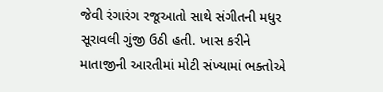જેવી રંગારંગ રજૂઆતો સાથે સંગીતની મધુર સૂરાવલી ગુંજી ઉઠી હતી. ખાસ કરીને માતાજીની આરતીમાં મોટી સંખ્યામાં ભક્તોએ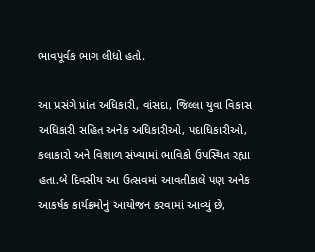ભાવપૂર્વક ભાગ લીધો હતો.

આ પ્રસંગે પ્રાંત અધિકારી, વાંસદા, જિલ્લા યુવા વિકાસ અધિકારી સહિત અનેક અધિકારીઓ, પદાધિકારીઓ, કલાકારો અને વિશાળ સંખ્યામાં ભાવિકો ઉપસ્થિત રહ્યા હતા.બે દિવસીય આ ઉત્સવમાં આવતીકાલે પણ અનેક આકર્ષક કાર્યક્રમોનું આયોજન કરવામાં આવ્યું છે,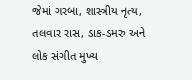જેમાં ગરબા, શાસ્ત્રીય નૃત્ય, તલવાર રાસ, ડાક-ડમરુ અને લોક સંગીત મુખ્ય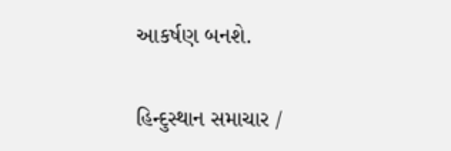આકર્ષણ બનશે.

હિન્દુસ્થાન સમાચાર /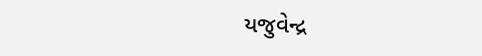યજુવેન્દ્ર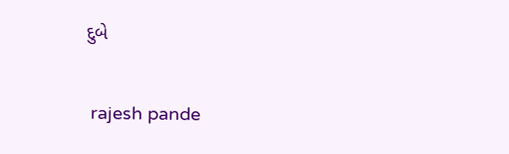દુબે


 rajesh pande